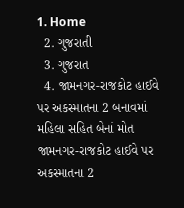1. Home
  2. ગુજરાતી
  3. ગુજરાત
  4. જામનગર-રાજકોટ હાઈવે પર અકસ્માતના 2 બનાવમાં મહિલા સહિત બેનાં મોત
જામનગર-રાજકોટ હાઈવે પર અકસ્માતના 2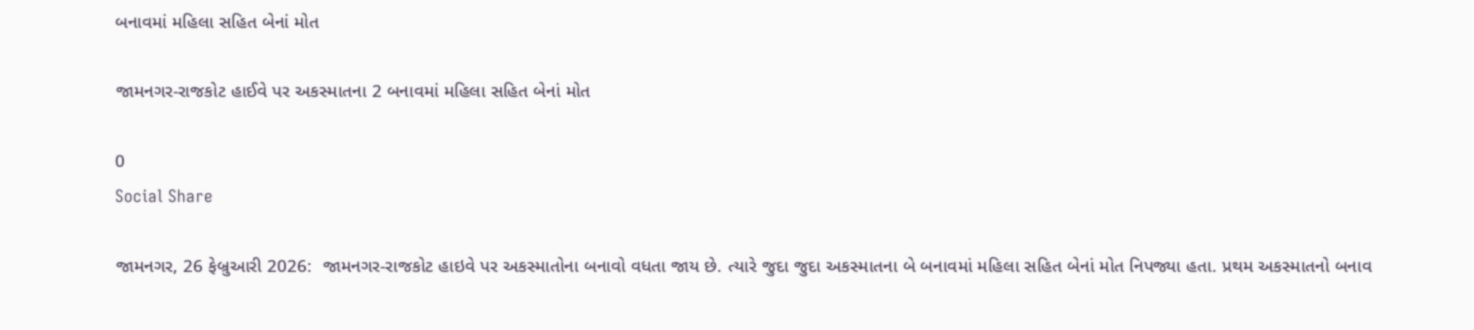બનાવમાં મહિલા સહિત બેનાં મોત

જામનગર-રાજકોટ હાઈવે પર અકસ્માતના 2 બનાવમાં મહિલા સહિત બેનાં મોત

0
Social Share

જામનગર, 26 ફેબ્રુઆરી 2026:  જામનગર-રાજકોટ હાઇવે પર અકસ્માતોના બનાવો વધતા જાય છે. ત્યારે જુદા જુદા અકસ્માતના બે બનાવમાં મહિલા સહિત બેનાં મોત નિપજ્યા હતા. પ્રથમ અકસ્માતનો બનાવ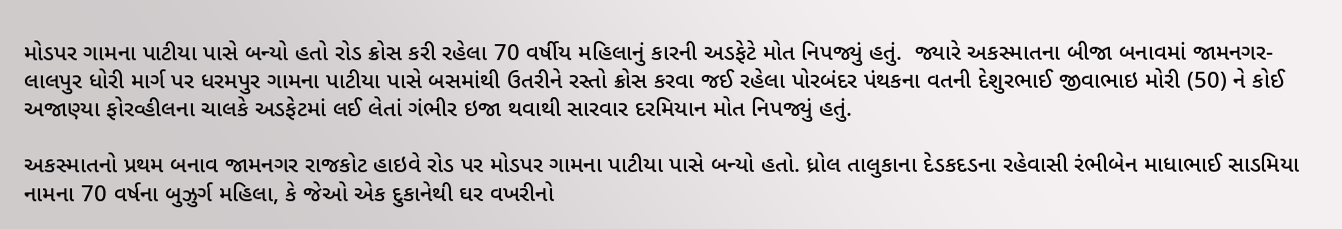મોડપર ગામના પાટીયા પાસે બન્યો હતો રોડ ક્રોસ કરી રહેલા 70 વર્ષીય મહિલાનું કારની અડફેટે મોત નિપજ્યું હતું.  જ્યારે અકસ્માતના બીજા બનાવમાં જામનગર-લાલપુર ધોરી માર્ગ પર ધરમપુર ગામના પાટીયા પાસે બસમાંથી ઉતરીને રસ્તો ક્રોસ કરવા જઈ રહેલા પોરબંદર પંથકના વતની દેશુરભાઈ જીવાભાઇ મોરી (50) ને કોઈ અજાણ્યા ફોરવ્હીલના ચાલકે અડફેટમાં લઈ લેતાં ગંભીર ઇજા થવાથી સારવાર દરમિયાન મોત નિપજ્યું હતું.

અકસ્માતનો પ્રથમ બનાવ જામનગર રાજકોટ હાઇવે રોડ પર મોડપર ગામના પાટીયા પાસે બન્યો હતો. ધ્રોલ તાલુકાના દેડકદડના રહેવાસી રંભીબેન માધાભાઈ સાડમિયા નામના 70 વર્ષના બુઝુર્ગ મહિલા, કે જેઓ એક દુકાનેથી ઘર વખરીનો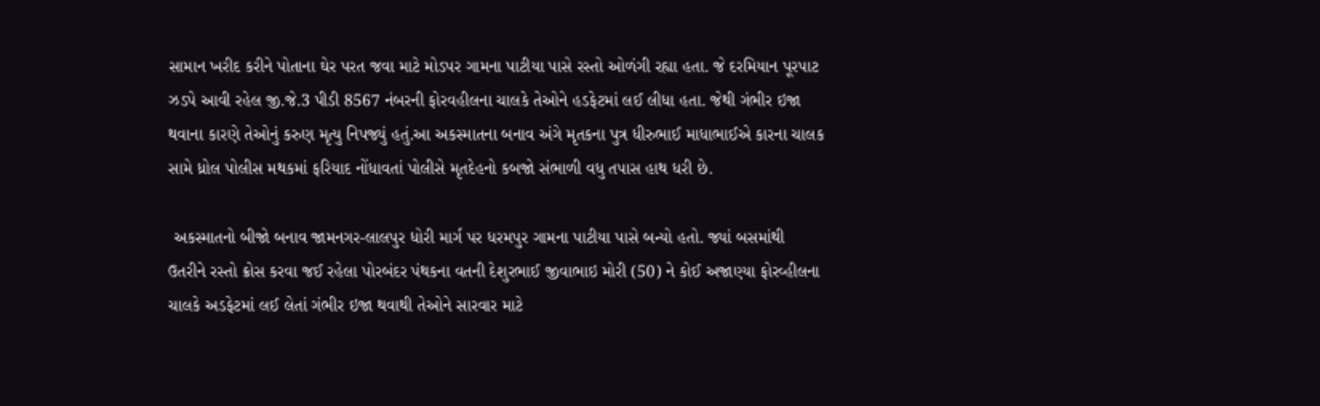સામાન ખરીદ કરીને પોતાના ઘેર પરત જવા માટે મોડપર ગામના પાટીયા પાસે રસ્તો ઓળંગી રહ્યા હતા. જે દરમિયાન પૂરપાટ ઝડપે આવી રહેલ જી.જે.3 પીડી 8567 નંબરની ફોરવહીલના ચાલકે તેઓને હડફેટમાં લઈ લીધા હતા. જેથી ગંભીર ઇજા થવાના કારણે તેઓનું કરુણ મૃત્યુ નિપજ્યું હતું.આ અકસ્માતના બનાવ અંગે મૃતકના પુત્ર ધીરુભાઈ માધાભાઈએ કારના ચાલક સામે ધ્રોલ પોલીસ મથકમાં ફરિયાદ નોંધાવતાં પોલીસે મૃતદેહનો કબજો સંભાળી વધુ તપાસ હાથ ધરી છે.

 અકસ્માતનો બીજો બનાવ જામનગર-લાલપુર ધોરી માર્ગ પર ધરમપુર ગામના પાટીયા પાસે બન્યો હતો. જ્યાં બસમાંથી ઉતરીને રસ્તો ક્રોસ કરવા જઈ રહેલા પોરબંદર પંથકના વતની દેશુરભાઈ જીવાભાઇ મોરી (50) ને કોઈ અજાણ્યા ફોરવ્હીલના ચાલકે અડફેટમાં લઈ લેતાં ગંભીર ઇજા થવાથી તેઓને સારવાર માટે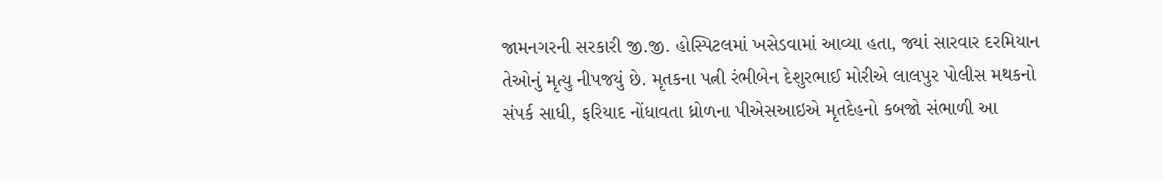જામનગરની સરકારી જી.જી. હોસ્પિટલમાં ખસેડવામાં આવ્યા હતા, જ્યાં સારવાર દરમિયાન તેઓનું મૃત્યુ નીપજયું છે. મૃતકના પત્ની રંભીબેન દેશુરભાઈ મોરીએ લાલપુર પોલીસ મથકનો સંપર્ક સાધી, ફરિયાદ નોંધાવતા ધ્રોળના પીએસઆઇએ મૃતદેહનો કબજો સંભાળી આ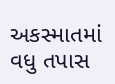અકસ્માતમાં વધુ તપાસ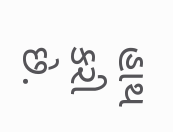હાથ કરી છે.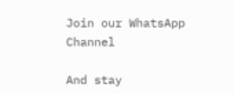Join our WhatsApp Channel

And stay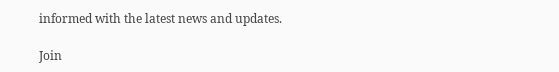informed with the latest news and updates.

Join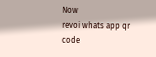Now
revoi whats app qr code